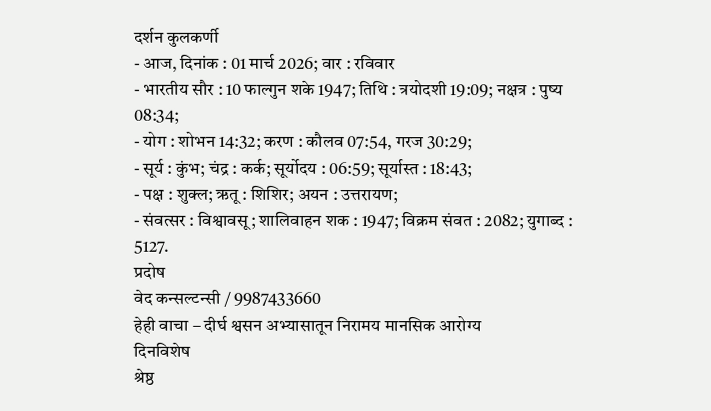दर्शन कुलकर्णी
- आज, दिनांक : 01 मार्च 2026; वार : रविवार
- भारतीय सौर : 10 फाल्गुन शके 1947; तिथि : त्रयोदशी 19:09; नक्षत्र : पुष्य 08:34;
- योग : शोभन 14:32; करण : कौलव 07:54, गरज 30:29;
- सूर्य : कुंभ; चंद्र : कर्क; सूर्योदय : 06:59; सूर्यास्त : 18:43;
- पक्ष : शुक्ल; ऋतू : शिशिर; अयन : उत्तरायण;
- संवत्सर : विश्वावसू; शालिवाहन शक : 1947; विक्रम संवत : 2082; युगाब्द : 5127.
प्रदोष
वेद कन्सल्टन्सी / 9987433660
हेही वाचा – दीर्घ श्वसन अभ्यासातून निरामय मानसिक आरोग्य
दिनविशेष
श्रेष्ठ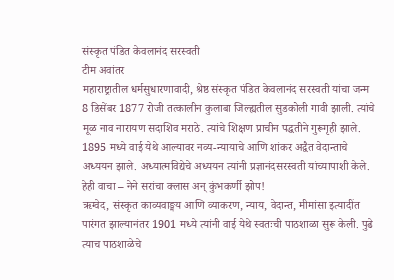संस्कृत पंडित केवलानंद सरस्वती
टीम अवांतर
महाराष्ट्रातील धर्मसुधारणावादी, श्रेष्ठ संस्कृत पंडित केवलानंद सरस्वती यांचा जन्म 8 डिसेंबर 1877 रोजी तत्कालीन कुलाबा जिल्ह्यतील सुडकोली गावी झाली. त्यांचे मूळ नाव नारायण सदाशिव मराठे. त्यांचे शिक्षण प्राचीन पद्धतीने गुरूगृही झाले. 1895 मध्ये वाई येथे आल्यावर नव्य-न्यायाचे आणि शांकर अद्वैत वेदान्ताचे अध्ययन झाले. अध्यात्मविद्येचे अध्ययन त्यांनी प्रज्ञानंदसरस्वती यांच्यापाशी केले.
हेही वाचा – नेने सरांचा क्लास अन् कुंभकर्णी झोप!
ऋग्वेद, संस्कृत काव्यवाङ्मय आणि व्याकरण, न्याय, वेदान्त, मीमांसा इत्यादींत पारंगत झाल्यानंतर 1901 मध्ये त्यांनी वाई येथे स्वतःची पाठशाळा सुरू केली. पुढे त्याच पाठशाळेचे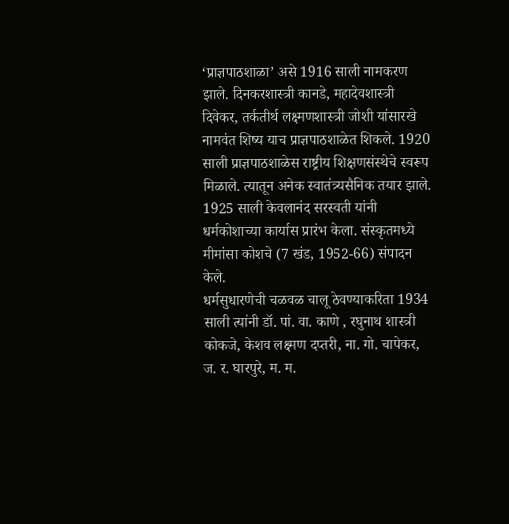‘प्राज्ञपाठशाळा’ असे 1916 साली नामकरण झाले. दिनकरशास्त्री कानडे, महादेवशास्त्री दिवेकर, तर्कतीर्थ लक्ष्मणशास्त्री जोशी यांसारखे नामवंत शिष्य याच प्राज्ञपाठशाळेत शिकले. 1920 साली प्राज्ञपाठशाळेस राष्ट्रीय शिक्षणसंस्थेचे स्वरूप मिळाले. त्यातून अनेक स्वातंत्र्यसैनिक तयार झाले. 1925 साली केवलानंद सरस्वती यांनी धर्मकोशाच्या कार्यास प्रारंभ केला. संस्कृतमध्ये मीमांसा कोशचे (7 खंड, 1952-66) संपादन केले.
धर्मसुधारणेची चळवळ चालू ठेवण्याकरिता 1934 साली त्यांनी डॉ. पां. वा. काणे , रघुनाथ शास्त्री कोकजे, केशव लक्ष्मण दप्तरी, ना. गो. चापेकर, ज. र. घारपुरे, म. म.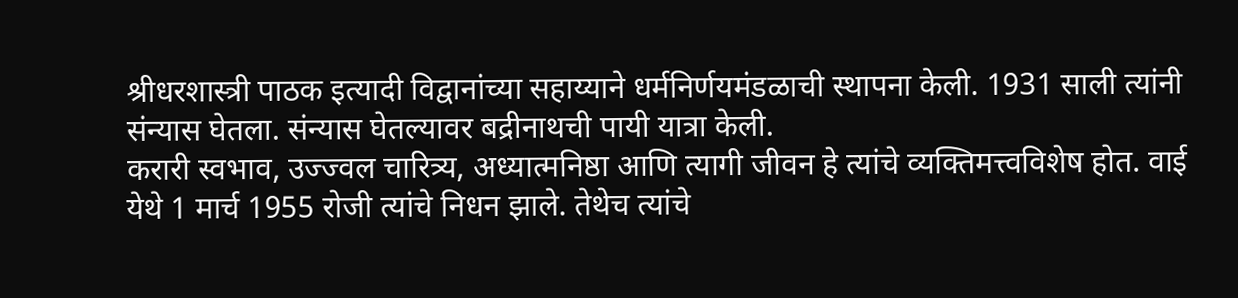श्रीधरशास्त्री पाठक इत्यादी विद्वानांच्या सहाय्याने धर्मनिर्णयमंडळाची स्थापना केली. 1931 साली त्यांनी संन्यास घेतला. संन्यास घेतल्यावर बद्रीनाथची पायी यात्रा केली.
करारी स्वभाव, उज्ज्वल चारित्र्य, अध्यात्मनिष्ठा आणि त्यागी जीवन हे त्यांचे व्यक्तिमत्त्वविशेष होत. वाई येथे 1 मार्च 1955 रोजी त्यांचे निधन झाले. तेथेच त्यांचे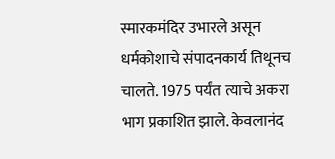स्मारकमंदिर उभारले असून धर्मकोशाचे संपादनकार्य तिथूनच चालते. 1975 पर्यंत त्याचे अकरा भाग प्रकाशित झाले. केवलानंद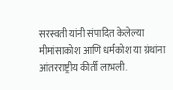सरस्वती यांनी संपादित केलेल्या मीमांसाकोश आणि धर्मकोश या ग्रंथांना आंतरराष्ट्रीय कीर्ती लाभली.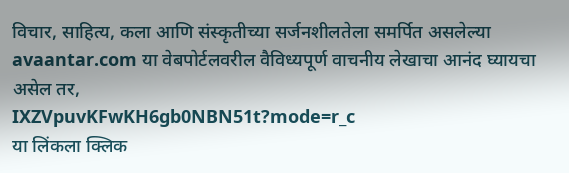विचार, साहित्य, कला आणि संस्कृतीच्या सर्जनशीलतेला समर्पित असलेल्या avaantar.com या वेबपोर्टलवरील वैविध्यपूर्ण वाचनीय लेखाचा आनंद घ्यायचा असेल तर,
IXZVpuvKFwKH6gb0NBN51t?mode=r_c
या लिंकला क्लिक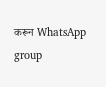करून WhatsApp group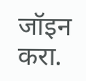जॉइन करा.